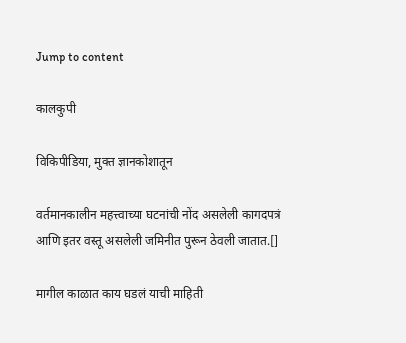Jump to content

कालकुपी

विकिपीडिया, मुक्‍त ज्ञानकोशातून

वर्तमानकालीन महत्त्वाच्या घटनांची नोंद असलेली कागदपत्रं आणि इतर वस्तू असलेली जमिनीत पुरून ठेवली जातात.[]

मागील काळात काय घडलं याची माहिती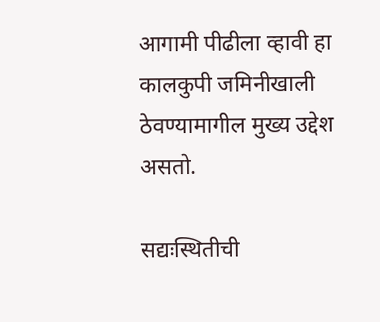आगामी पीढीला व्हावी हा कालकुपी जमिनीखाली ठेवण्यामागील मुख्य उद्देश असतो.

सद्यःस्थितीची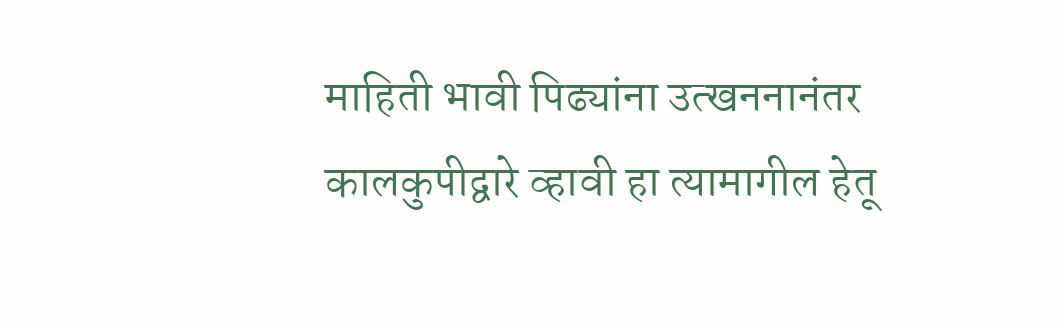माहिती भावी पिढ्यांना उत्खननानंतर कालकुपीद्वारे व्हावी हा त्यामागील हेतू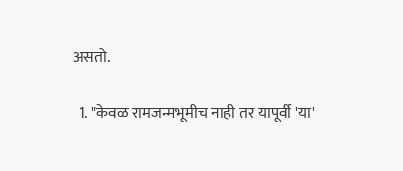असतो.

  1. "केवळ रामजन्मभूमीच नाही तर यापूर्वी 'या'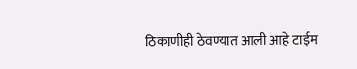ठिकाणीही ठेवण्यात आली आहे टाईम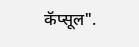कॅप्सूल".